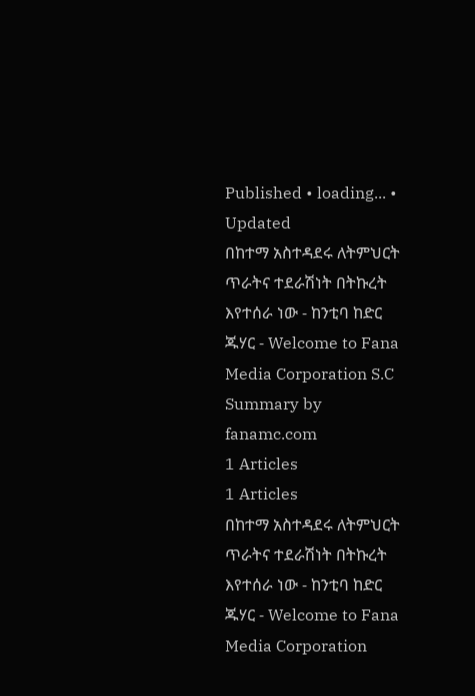Published • loading... • Updated
በከተማ አስተዳደሩ ለትምህርት ጥራትና ተደራሽነት በትኩረት እየተሰራ ነው - ከንቲባ ከድር ጁሃር - Welcome to Fana Media Corporation S.C
Summary by fanamc.com
1 Articles
1 Articles
በከተማ አስተዳደሩ ለትምህርት ጥራትና ተደራሽነት በትኩረት እየተሰራ ነው - ከንቲባ ከድር ጁሃር - Welcome to Fana Media Corporation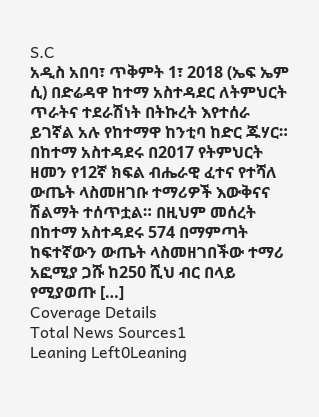S.C
አዲስ አበባ፣ ጥቅምት 1፣ 2018 (ኤፍ ኤም ሲ) በድሬዳዋ ከተማ አስተዳደር ለትምህርት ጥራትና ተደራሽነት በትኩረት እየተሰራ ይገኛል አሉ የከተማዋ ከንቲባ ከድር ጁሃር። በከተማ አስተዳደሩ በ2017 የትምህርት ዘመን የ12ኛ ክፍል ብሔራዊ ፈተና የተሻለ ውጤት ላስመዘገቡ ተማሪዎች እውቅናና ሽልማት ተሰጥቷል። በዚህም መሰረት በከተማ አስተዳደሩ 574 በማምጣት ከፍተኛውን ውጤት ላስመዘገበችው ተማሪ አፎሚያ ጋሹ ከ250 ሺህ ብር በላይ የሚያወጡ […]
Coverage Details
Total News Sources1
Leaning Left0Leaning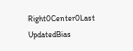Right0Center0Last UpdatedBias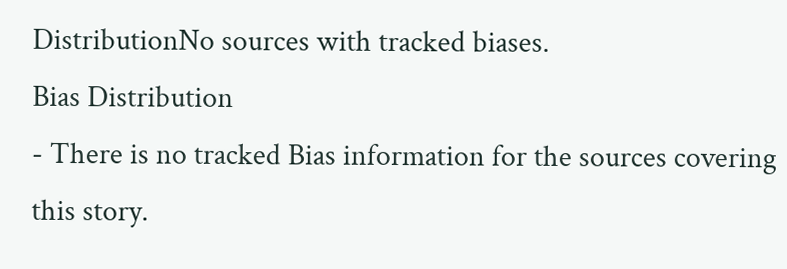DistributionNo sources with tracked biases.
Bias Distribution
- There is no tracked Bias information for the sources covering this story.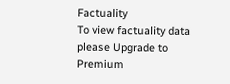Factuality
To view factuality data please Upgrade to Premium